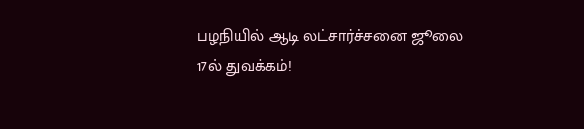பழநியில் ஆடி லட்சார்ச்சனை ஜூலை 17ல் துவக்கம்!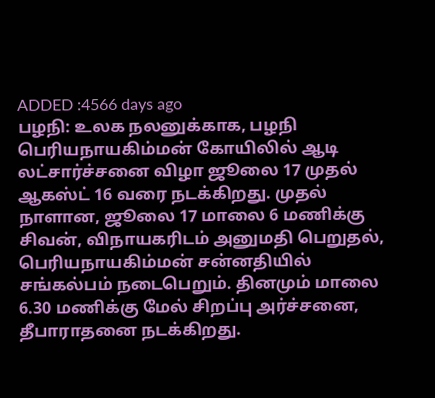ADDED :4566 days ago
பழநி: உலக நலனுக்காக, பழநி பெரியநாயகிம்மன் கோயிலில் ஆடி லட்சார்ச்சனை விழா ஜூலை 17 முதல் ஆகஸ்ட் 16 வரை நடக்கிறது. முதல் நாளான, ஜூலை 17 மாலை 6 மணிக்கு சிவன், விநாயகரிடம் அனுமதி பெறுதல், பெரியநாயகிம்மன் சன்னதியில் சங்கல்பம் நடைபெறும். தினமும் மாலை 6.30 மணிக்கு மேல் சிறப்பு அர்ச்சனை, தீபாராதனை நடக்கிறது.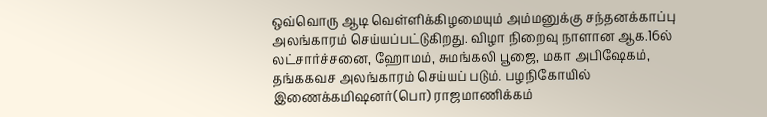ஒவ்வொரு ஆடி வெள்ளிக்கிழமையும் அம்மனுக்கு சந்தனக்காப்பு அலங்காரம் செய்யப்பட்டுகிறது. விழா நிறைவு நாளான ஆக.16ல் லட்சார்ச்சனை, ஹோமம், சுமங்கலி பூஜை, மகா அபிஷேகம், தங்ககவச அலங்காரம் செய்யப் படும். பழநிகோயில் இணைக்கமிஷனர்(பொ) ராஜமாணிக்கம்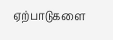ஏற்பாடுகளை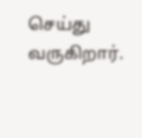செய்து வருகிறார்.